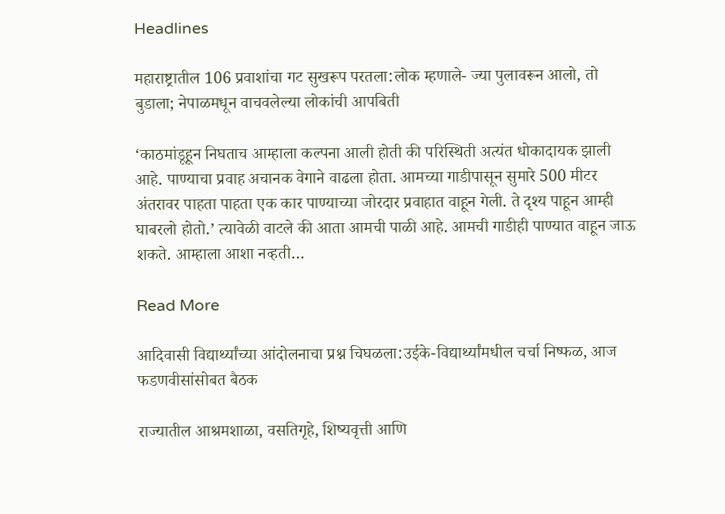Headlines

महाराष्ट्रातील 106 प्रवाशांचा गट सुखरूप परतला:लोक म्हणाले- ज्या पुलावरून आलो, तो बुडाला; नेपाळमधून वाचवलेल्या लोकांची आपबिती

‘काठमांडूहून निघताच आम्हाला कल्पना आली होती की परिस्थिती अत्यंत धोकादायक झाली आहे. पाण्याचा प्रवाह अचानक वेगाने वाढला होता. आमच्या गाडीपासून सुमारे 500 मीटर अंतरावर पाहता पाहता एक कार पाण्याच्या जोरदार प्रवाहात वाहून गेली. ते दृश्य पाहून आम्ही घाबरलो होतो.’ त्यावेळी वाटले की आता आमची पाळी आहे. आमची गाडीही पाण्यात वाहून जाऊ शकते. आम्हाला आशा नव्हती…

Read More

आदिवासी विद्यार्थ्यांच्या आंदोलनाचा प्रश्न चिघळला:उईके-विद्यार्थ्यांमधील चर्चा निष्फळ, आज फडणवीसांसोबत बैठक

राज्यातील आश्रमशाळा, वसतिगृहे, शिष्यवृत्ती आणि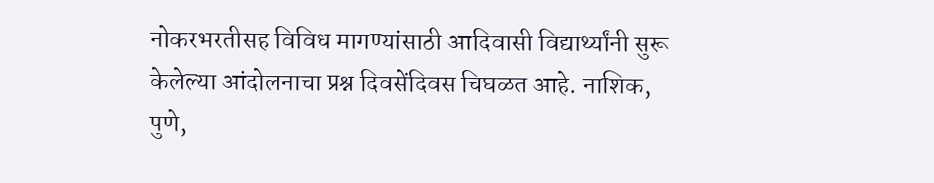नोकरभरतीसह विविध मागण्यांसाठी आदिवासी विद्यार्थ्यांनी सुरू केलेल्या आंदोलनाचा प्रश्न दिवसेंदिवस चिघळत आहे. नाशिक, पुणे,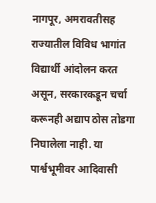नागपूर, अमरावतीसह राज्यातील विविध भागांत विद्यार्थी आंदोलन करत असून, सरकारकडून चर्चा करूनही अद्याप ठोस तोडगा निघालेला नाही. या पार्श्वभूमीवर आदिवासी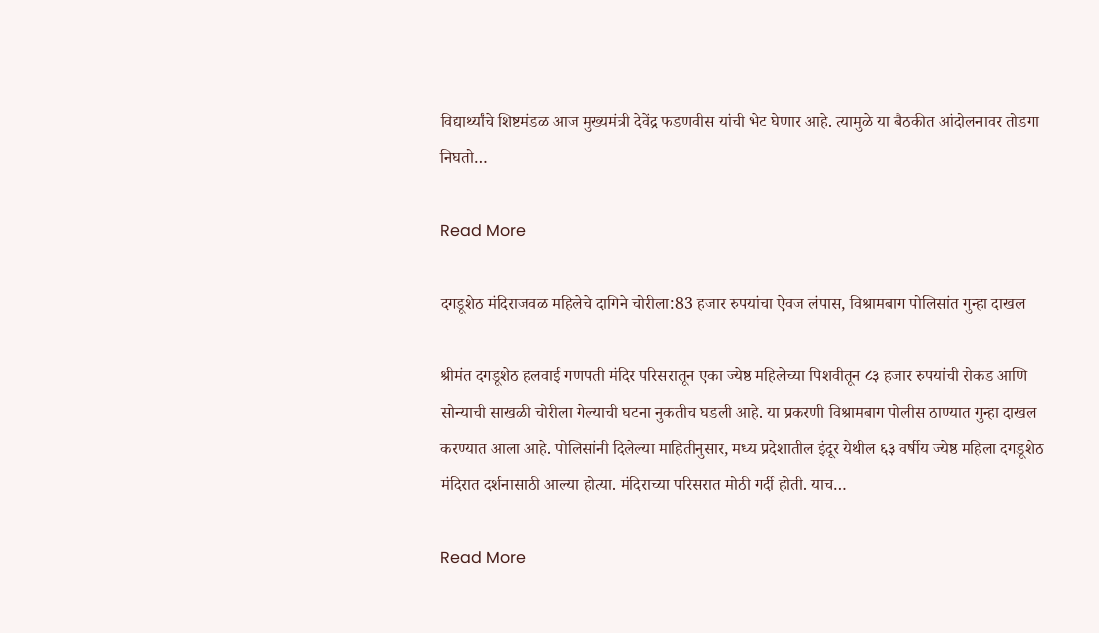विद्यार्थ्यांचे शिष्टमंडळ आज मुख्यमंत्री देवेंद्र फडणवीस यांची भेट घेणार आहे. त्यामुळे या बैठकीत आंदोलनावर तोडगा निघतो…

Read More

दगडूशेठ मंदिराजवळ महिलेचे दागिने चोरीला:83 हजार रुपयांचा ऐवज लंपास, विश्रामबाग पोलिसांत गुन्हा दाखल

श्रीमंत दगडूशेठ हलवाई गणपती मंदिर परिसरातून एका ज्येष्ठ महिलेच्या पिशवीतून ८३ हजार रुपयांची रोकड आणि सोन्याची साखळी चोरीला गेल्याची घटना नुकतीच घडली आहे. या प्रकरणी विश्रामबाग पोलीस ठाण्यात गुन्हा दाखल करण्यात आला आहे. पोलिसांनी दिलेल्या माहितीनुसार, मध्य प्रदेशातील इंदूर येथील ६३ वर्षीय ज्येष्ठ महिला दगडूशेठ मंदिरात दर्शनासाठी आल्या होत्या. मंदिराच्या परिसरात मोठी गर्दी होती. याच…

Read More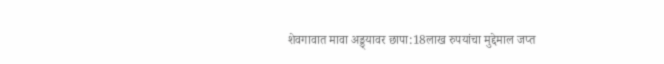शेवगावात मावा अड्ड्यावर छापा:18लाख रुपयांचा मुद्देमाल जप्त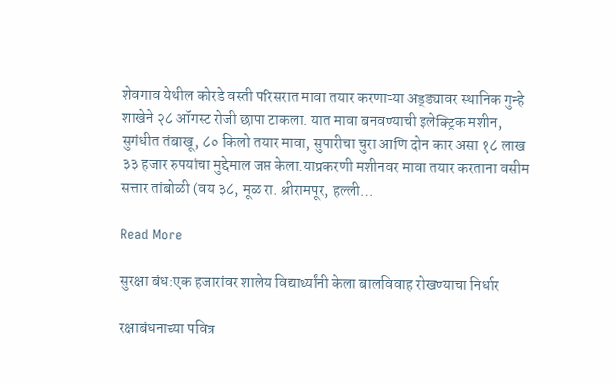शेवगाव येथील कोरडे वस्ती परिसरात मावा तयार करणाऱ्या अड्ड्यावर स्थानिक गुन्हे शाखेने २८ ऑगस्ट रोजी छापा टाकला. यात मावा बनवण्याची इलेक्ट्रिक मशीन, सुगंधीत तंबाखू, ८० किलो तयार मावा, सुपारीचा चुरा आणि दोन कार असा १८ लाख ३३ हजार रुपयांचा मुद्देमाल जप्त केला.याप्रकरणी मशीनवर मावा तयार करताना वसीम सत्तार तांबोळी (वय ३८, मूळ रा. श्रीरामपूर, हल्ली…

Read More

सुरक्षा बंध:एक हजारांवर शालेय विद्यार्थ्यांनी केला बालविवाह रोखण्याचा निर्धार

रक्षाबंधनाच्या पवित्र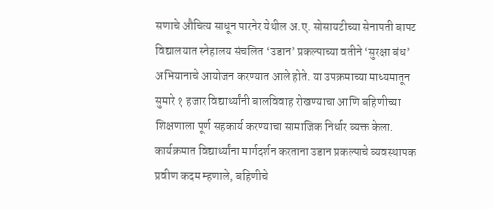सणाचे औचित्य साधून पारनेर येथील अ.ए. सोसायटीच्या सेनापती बापट विद्यालयात स्नेहालय संचलित ‘उडान’ प्रकल्पाच्या वतीने ‘सुरक्षा बंध’ अभियानाचे आयोजन करण्यात आले होते. या उपक्रमाच्या माध्यमातून सुमारे १ हजार विद्यार्थ्यांनी बालविवाह रोखण्याचा आणि बहिणीच्या शिक्षणाला पूर्ण सहकार्य करण्याचा सामाजिक निर्धार व्यक्त केला. कार्यक्रमात विद्यार्थ्यांना मार्गदर्शन करताना उडान प्रकल्पाचे व्यवस्थापक प्रवीण कदम म्हणाले, बहिणीचे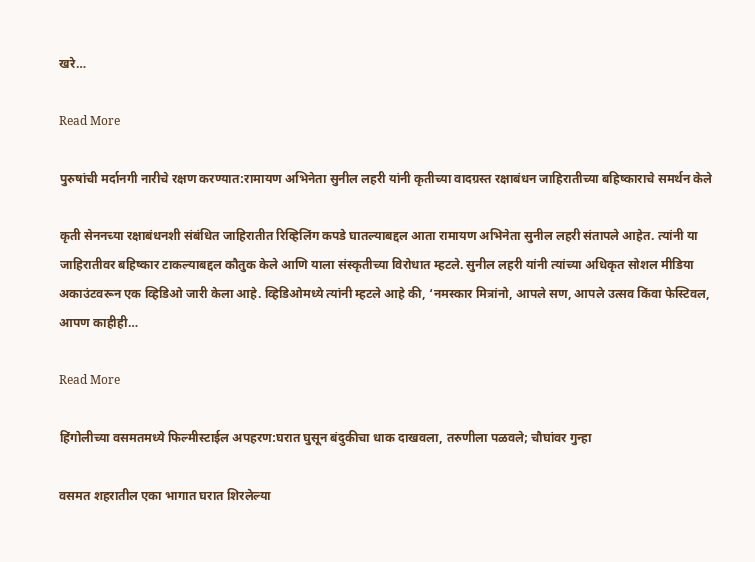खरे…

Read More

पुरुषांची मर्दानगी नारीचे रक्षण करण्यात:रामायण अभिनेता सुनील लहरी यांनी कृतीच्या वादग्रस्त रक्षाबंधन जाहिरातीच्या बहिष्काराचे समर्थन केले

कृती सेननच्या रक्षाबंधनशी संबंधित जाहिरातीत रिव्हिलिंग कपडे घातल्याबद्दल आता रामायण अभिनेता सुनील लहरी संतापले आहेत. त्यांनी या जाहिरातीवर बहिष्कार टाकल्याबद्दल कौतुक केले आणि याला संस्कृतीच्या विरोधात म्हटले. सुनील लहरी यांनी त्यांच्या अधिकृत सोशल मीडिया अकाउंटवरून एक व्हिडिओ जारी केला आहे. व्हिडिओमध्ये त्यांनी म्हटले आहे की, ‘नमस्कार मित्रांनो, आपले सण, आपले उत्सव किंवा फेस्टिवल, आपण काहीही…

Read More

हिंगोलीच्या वसमतमध्ये फिल्मीस्टाईल अपहरण:घरात घुसून बंदुकीचा धाक दाखवला, तरुणीला पळवले; चौघांवर गुन्हा

वसमत शहरातील एका भागात घरात शिरलेल्या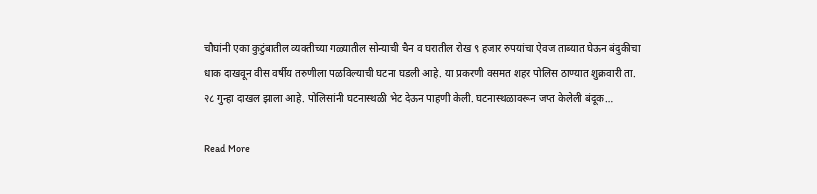चौघांनी एका कुटुंबातील व्यक्तीच्या गळ्यातील सोन्याची चैन व घरातील रोख ९ हजार रुपयांचा ऐवज ताब्यात घेऊन बंदुकीचा धाक दाखवून वीस वर्षीय तरुणीला पळविल्याची घटना घडली आहे. या प्रकरणी वसमत शहर पोलिस ठाण्यात शुक्रवारी ता. २८ गुन्हा दाखल झाला आहे. पोलिसांनी घटनास्थळी भेट देऊन पाहणी केली. घटनास्थळावरून जप्त केलेली बंदूक…

Read More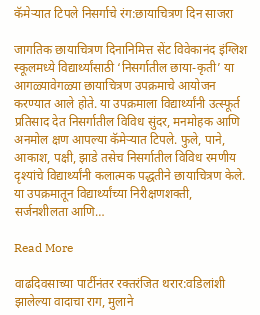कॅमेऱ्यात टिपले निसर्गाचे रंग:छायाचित्रण दिन साजरा

जागतिक छायाचित्रण दिनानिमित्त सेंट विवेकानंद इंग्लिश स्कूलमध्ये विद्यार्थ्यांसाठी ‘निसर्गातील छाया-कृती’ या आगळ्यावेगळ्या छायाचित्रण उपक्रमाचे आयोजन करण्यात आले होते. या उपक्रमाला विद्यार्थ्यांनी उत्स्फूर्त प्रतिसाद देत निसर्गातील विविध सुंदर, मनमोहक आणि अनमोल क्षण आपल्या कॅमेऱ्यात टिपले. फुले, पाने, आकाश, पक्षी, झाडे तसेच निसर्गातील विविध रमणीय दृश्यांचे विद्यार्थ्यांनी कलात्मक पद्धतीने छायाचित्रण केले. या उपक्रमातून विद्यार्थ्यांच्या निरीक्षणशक्ती, सर्जनशीलता आणि…

Read More

वाढदिवसाच्या पार्टीनंतर रक्तरंजित थरार:वडिलांशी झालेल्या वादाचा राग, मुलाने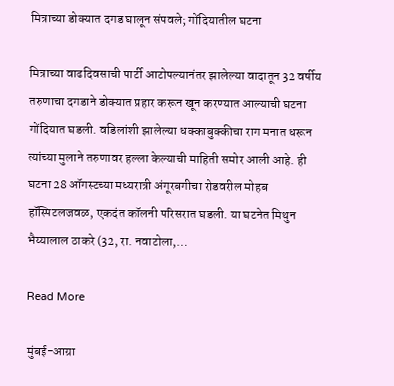मित्राच्या डोक्यात दगड घालून संपवले; गोंदियातील घटना

मित्राच्या वाढदिवसाची पार्टी आटोपल्यानंतर झालेल्या वादातून 32 वर्षीय तरुणाचा दगडाने डोक्यात प्रहार करून खून करण्यात आल्याची घटना गोंदियात घडली. वडिलांशी झालेल्या धक्काबुक्कीचा राग मनात धरून त्यांच्या मुलाने तरुणावर हल्ला केल्याची माहिती समोर आली आहे. ही घटना 28 ऑगस्टच्या मध्यरात्री अंगूरबगीचा रोडवरील मोहब हॉस्पिटलजवळ, एकदंत कॉलनी परिसरात घडली. या घटनेत मिथुन भैय्यालाल ठाकरे (32, रा. नवाटोला,…

Read More

मुंबई-आग्रा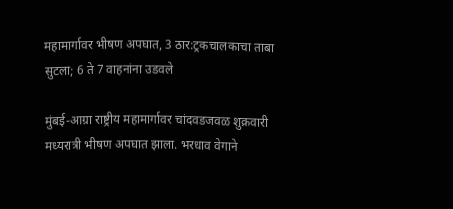महामार्गावर भीषण अपघात, 3 ठार:ट्रकचालकाचा ताबा सुटला; 6 ते 7 वाहनांना उडवले

मुंबई-आग्रा राष्ट्रीय महामार्गावर चांदवडजवळ शुक्रवारी मध्यरात्री भीषण अपघात झाला. भरधाव वेगाने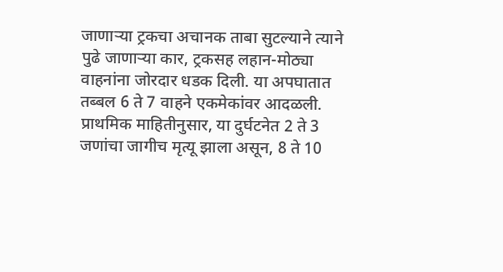जाणाऱ्या ट्रकचा अचानक ताबा सुटल्याने त्याने पुढे जाणाऱ्या कार, ट्रकसह लहान-मोठ्या वाहनांना जोरदार धडक दिली. या अपघातात तब्बल 6 ते 7 वाहने एकमेकांवर आदळली. प्राथमिक माहितीनुसार, या दुर्घटनेत 2 ते 3 जणांचा जागीच मृत्यू झाला असून, 8 ते 10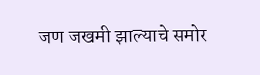जण जखमी झाल्याचे समोर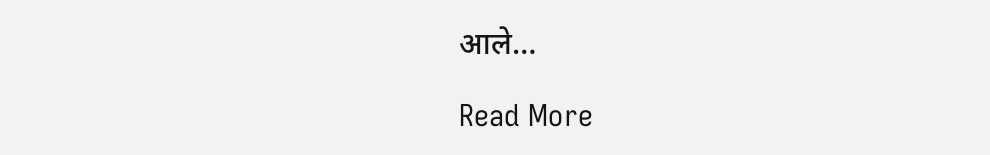आले…

Read More